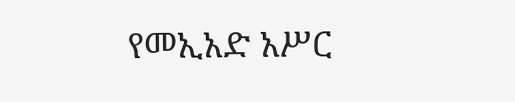የመኢአድ አሥር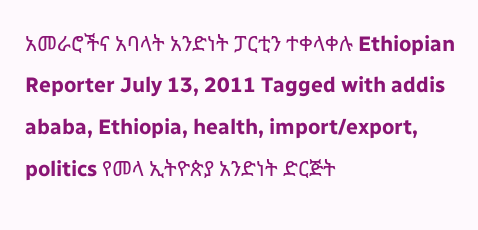አመራሮችና አባላት አንድነት ፓርቲን ተቀላቀሉ Ethiopian Reporter July 13, 2011 Tagged with addis ababa, Ethiopia, health, import/export, politics የመላ ኢትዮጵያ አንድነት ድርጅት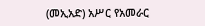(መኢአድ) አሥር የአመራር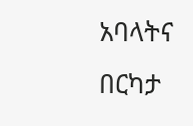አባላትና በርካታ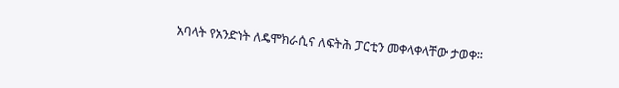አባላት የአንድነት ለዴሞክራሲና ለፍትሕ ፓርቲን መቀላቀላቸው ታወቀ፡፡